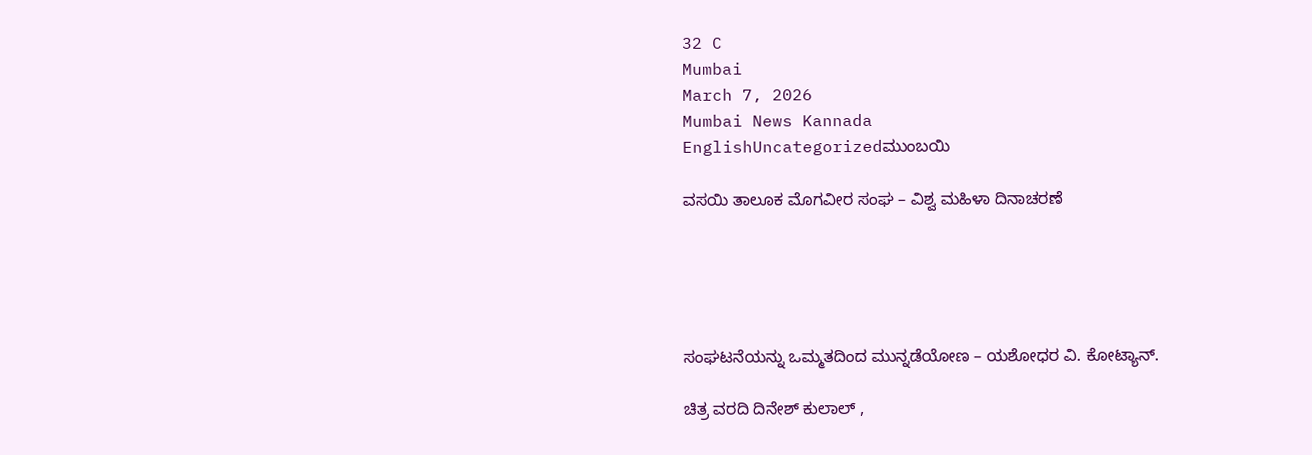32 C
Mumbai
March 7, 2026
Mumbai News Kannada
EnglishUncategorizedಮುಂಬಯಿ

ವಸಯಿ ತಾಲೂಕ ಮೊಗವೀರ ಸಂಘ – ವಿಶ್ವ ಮಹಿಳಾ ದಿನಾಚರಣೆ





ಸಂಘಟನೆಯನ್ನು ಒಮ್ಮತದಿಂದ ಮುನ್ನಡೆಯೋಣ – ಯಶೋಧರ ವಿ. ಕೋಟ್ಯಾನ್.

ಚಿತ್ರ ವರದಿ ದಿನೇಶ್ ಕುಲಾಲ್ ,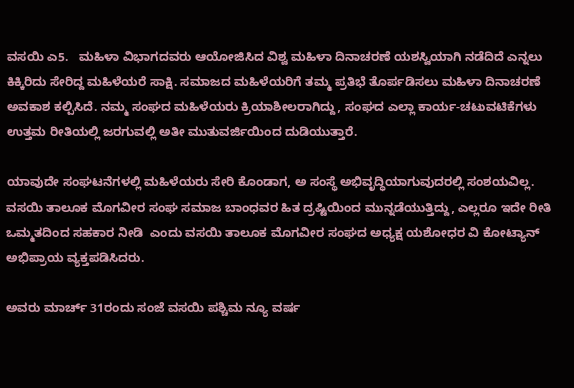ವಸಯಿ ಎ5.   ಮಹಿಳಾ ವಿಭಾಗದವರು ಆಯೋಜಿಸಿದ ವಿಶ್ವ ಮಹಿಳಾ ದಿನಾಚರಣೆ ಯಶಸ್ವಿಯಾಗಿ ನಡೆದಿದೆ ಎನ್ನಲು ಕಿಕ್ಕಿರಿದು ಸೇರಿದ್ದ ಮಹಿಳೆಯರೆ ಸಾಕ್ಷಿ. ಸಮಾಜದ ಮಹಿಳೆಯರಿಗೆ ತಮ್ಮ ಪ್ರತಿಭೆ ತೊರ್ಪಡಿಸಲು ಮಹಿಳಾ ದಿನಾಚರಣೆ ಅವಕಾಶ ಕಲ್ಪಿಸಿದೆ. ನಮ್ಮ ಸಂಘದ ಮಹಿಳೆಯರು ಕ್ರಿಯಾಶೀಲರಾಗಿದ್ದು, ಸಂಘದ ಎಲ್ಲಾ ಕಾರ್ಯ-ಚಟುವಟಿಕೆಗಳು ಉತ್ತಮ ರೀತಿಯಲ್ಲಿ ಜರಗುವಲ್ಲಿ ಅತೀ ಮುತುವರ್ಜಿಯಿಂದ ದುಡಿಯುತ್ತಾರೆ.

ಯಾವುದೇ ಸಂಘಟನೆಗಳಲ್ಲಿ ಮಹಿಳೆಯರು ಸೇರಿ ಕೊಂಡಾಗ, ಅ ಸಂಸ್ಥೆ ಅಭಿವೃದ್ಧಿಯಾಗುವುದರಲ್ಲಿ ಸಂಶಯವಿಲ್ಲ. ವಸಯಿ ತಾಲೂಕ ಮೊಗವೀರ ಸಂಘ ಸಮಾಜ ಬಾಂಧವರ ಹಿತ ದ್ರಷ್ಟಿಯಿಂದ ಮುನ್ನಡೆಯುತ್ತಿದ್ದು, ಎಲ್ಲರೂ ಇದೇ ರೀತಿ ಒಮ್ಮತದಿಂದ ಸಹಕಾರ ನೀಡಿ  ಎಂದು ವಸಯಿ ತಾಲೂಕ ಮೊಗವೀರ ಸಂಘದ ಅಧ್ಯಕ್ಷ ಯಶೋಧರ ವಿ ಕೋಟ್ಯಾನ್ ಅಭಿಪ್ರಾಯ ವ್ಯಕ್ತಪಡಿಸಿದರು.

ಅವರು ಮಾರ್ಚ್ 31ರಂದು ಸಂಜೆ ವಸಯಿ ಪಶ್ಚಿಮ ನ್ಯೂ ವರ್ಷ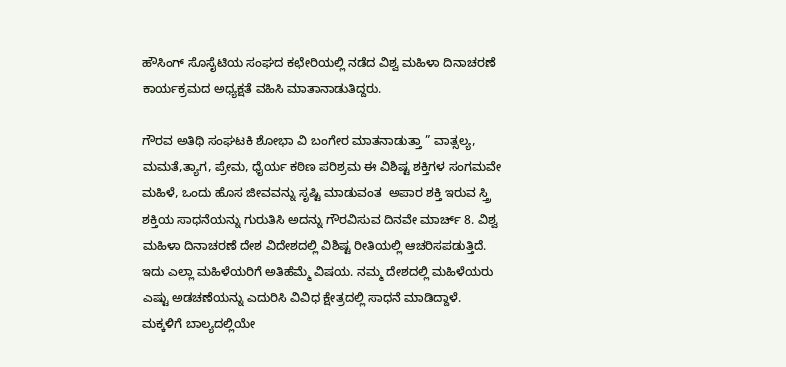ಹೌಸಿಂಗ್ ಸೊಸೈಟಿಯ ಸಂಘದ ಕಛೇರಿಯಲ್ಲಿ ನಡೆದ ವಿಶ್ವ ಮಹಿಳಾ ದಿನಾಚರಣೆ ಕಾರ್ಯಕ್ರಮದ ಅಧ್ಯಕ್ಷತೆ ವಹಿಸಿ ಮಾತಾನಾಡುತಿದ್ದರು.

ಗೌರವ ಅತಿಥಿ ಸಂಘಟಕಿ ಶೋಭಾ ವಿ ಬಂಗೇರ ಮಾತನಾಡುತ್ತಾ ” ವಾತ್ಸಲ್ಯ, ಮಮತೆ,ತ್ಯಾಗ, ಪ್ರೇಮ, ಧೈರ್ಯ ಕಠಿಣ ಪರಿಶ್ರಮ ಈ ವಿಶಿಷ್ಟ ಶಕ್ತಿಗಳ ಸಂಗಮವೇ ಮಹಿಳೆ, ಒಂದು ಹೊಸ ಜೀವವನ್ನು ಸೃಷ್ಟಿ ಮಾಡುವಂತ  ಅಪಾರ ಶಕ್ತಿ ಇರುವ ಸ್ತ್ರಿ ಶಕ್ತಿಯ ಸಾಧನೆಯನ್ನು ಗುರುತಿಸಿ ಅದನ್ನು ಗೌರವಿಸುವ ದಿನವೇ ಮಾರ್ಚ್ 8. ವಿಶ್ವ ಮಹಿಳಾ ದಿನಾಚರಣೆ ದೇಶ ವಿದೇಶದಲ್ಲಿ ವಿಶಿಷ್ಟ ರೀತಿಯಲ್ಲಿ ಆಚರಿಸಪಡುತ್ತಿದೆ. ಇದು ಎಲ್ಲಾ ಮಹಿಳೆಯರಿಗೆ ಅತಿಹೆಮ್ಮೆ ವಿಷಯ. ನಮ್ಮ ದೇಶದಲ್ಲಿ ಮಹಿಳೆಯರು ಎಷ್ಟು ಅಡಚಣೆಯನ್ನು ಎದುರಿಸಿ ವಿವಿಧ ಕ್ಷೇತ್ರದಲ್ಲಿ ಸಾಧನೆ ಮಾಡಿದ್ದಾಳೆ. ಮಕ್ಕಳಿಗೆ ಬಾಲ್ಯದಲ್ಲಿಯೇ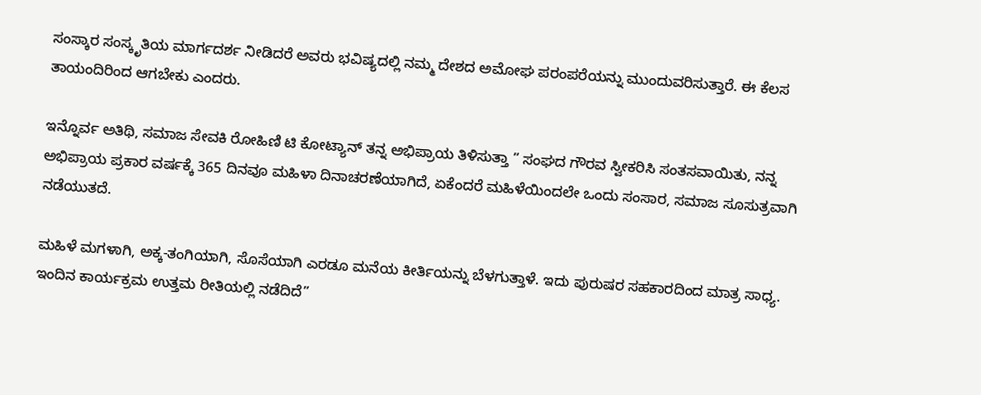ಸಂಸ್ಕಾರ ಸಂಸ್ಕೃತಿಯ ಮಾರ್ಗದರ್ಶ ನೀಡಿದರೆ ಅವರು ಭವಿಷ್ಯದಲ್ಲಿ ನಮ್ಮ ದೇಶದ ಅಮೋಘ ಪರಂಪರೆಯನ್ನು ಮುಂದುವರಿಸುತ್ತಾರೆ. ಈ ಕೆಲಸ ತಾಯಂದಿರಿಂದ ಆಗಬೇಕು ಎಂದರು.

ಇನ್ನೊರ್ವ ಅತಿಥಿ, ಸಮಾಜ ಸೇವಕಿ ರೋಹಿಣಿ ಟಿ ಕೋಟ್ಯಾನ್ ತನ್ನ ಅಭಿಪ್ರಾಯ ತಿಳಿಸುತ್ತಾ ” ಸಂಘದ ಗೌರವ ಸ್ವೀಕರಿಸಿ ಸಂತಸವಾಯಿತು, ನನ್ನ ಅಭಿಪ್ರಾಯ ಪ್ರಕಾರ ವರ್ಷಕ್ಕೆ 365 ದಿನವೂ ಮಹಿಳಾ ದಿನಾಚರಣೆಯಾಗಿದೆ, ಏಕೆಂದರೆ ಮಹಿಳೆಯಿಂದಲೇ ಒಂದು ಸಂಸಾರ, ಸಮಾಜ ಸೂಸುತ್ರವಾಗಿ ನಡೆಯುತದೆ.

ಮಹಿಳೆ ಮಗಳಾಗಿ, ಅಕ್ಕ-ತಂಗಿಯಾಗಿ, ಸೊಸೆಯಾಗಿ ಎರಡೂ ಮನೆಯ ಕೀರ್ತಿಯನ್ನು ಬೆಳಗುತ್ತಾಳೆ. ಇದು ಪುರುಷರ ಸಹಕಾರದಿಂದ ಮಾತ್ರ ಸಾಧ್ಯ. ಇಂದಿನ ಕಾರ್ಯಕ್ರಮ ಉತ್ತಮ ರೀತಿಯಲ್ಲಿ ನಡೆದಿದೆ”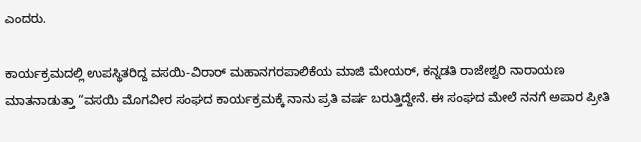ಎಂದರು.

ಕಾರ್ಯಕ್ರಮದಲ್ಲಿ ಉಪಸ್ಥಿತರಿದ್ದ ವಸಯಿ-ವಿರಾರ್ ಮಹಾನಗರಪಾಲಿಕೆಯ ಮಾಜಿ ಮೇಯರ್, ಕನ್ನಡತಿ ರಾಜೇಶ್ವರಿ ನಾರಾಯಣ ಮಾತನಾಡುತ್ತಾ “ವಸಯಿ ಮೊಗವೀರ ಸಂಘದ ಕಾರ್ಯಕ್ರಮಕ್ಕೆ ನಾನು ಪ್ರತಿ ವರ್ಷ ಬರುತ್ತಿದ್ದೇನೆ. ಈ ಸಂಘದ ಮೇಲೆ ನನಗೆ ಅಪಾರ ಪ್ರೀತಿ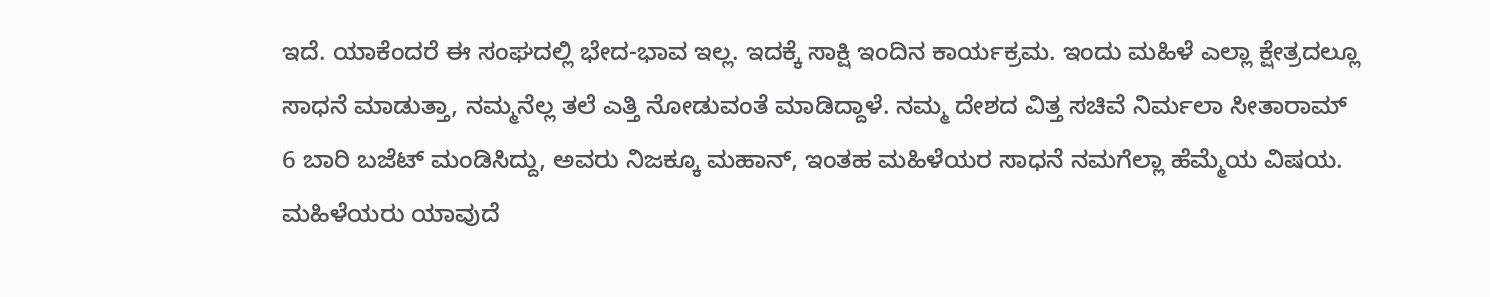ಇದೆ. ಯಾಕೆಂದರೆ ಈ ಸಂಘದಲ್ಲಿ ಭೇದ-ಭಾವ ಇಲ್ಲ. ಇದಕ್ಕೆ ಸಾಕ್ಷಿ ಇಂದಿನ ಕಾರ್ಯಕ್ರಮ. ಇಂದು ಮಹಿಳೆ ಎಲ್ಲಾ ಕ್ಷೇತ್ರದಲ್ಲೂ ಸಾಧನೆ ಮಾಡುತ್ತಾ, ನಮ್ಮನೆಲ್ಲ ತಲೆ ಎತ್ತಿ ನೋಡುವಂತೆ ಮಾಡಿದ್ದಾಳೆ. ನಮ್ಮ ದೇಶದ ವಿತ್ತ ಸಚಿವೆ ನಿರ್ಮಲಾ ಸೀತಾರಾಮ್ 6 ಬಾರಿ ಬಜೆಟ್ ಮಂಡಿಸಿದ್ದು, ಅವರು ನಿಜಕ್ಕೂ ಮಹಾನ್, ಇಂತಹ ಮಹಿಳೆಯರ ಸಾಧನೆ ನಮಗೆಲ್ಲಾ ಹೆಮ್ಮೆಯ ವಿಷಯ. ಮಹಿಳೆಯರು ಯಾವುದೆ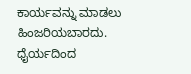ಕಾರ್ಯವನ್ನು ಮಾಡಲು ಹಿಂಜರಿಯಬಾರದು. ಧೈರ್ಯದಿಂದ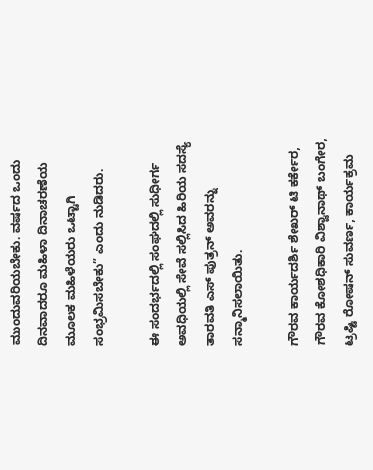ಮುಂದುವರಿಯಬೇಕು. ವರ್ಷದ ಒಂದು ದಿನವಾದರೂ ಮಹಿಳಾ ದಿನಾಚರಣೆಯ ಮೂಲಕ ಮಹಿಳೆಯರು ಒಟ್ಟಾಗಿ ಸಂಭ್ರಮಿಸಬೇಕು” ಎಂದು ನುಡಿದರು.

ಈ ಸಂದರ್ಭದಲ್ಲಿ ಸಂಘದಲ್ಲಿ ಸುಧೀರ್ಗ ಅವಧಿಯಲ್ಲಿ ಸೇವೆ ಸಲ್ಲಿಸಿದ ಹಿರಿಯ ಸದಸ್ಯೆ ತಾರವತಿ ಎಸ್ ಪುತ್ರನ್ ಅವರನ್ನು ಸನ್ಮಾನಿಸಲಾಯಿತು.

ಗೌರವ ಕಾರ್ಯದರ್ಶಿ ಶೇಖರ್ ಟಿ ಕರ್ಕೇರ, ಗೌರವ ಕೋಶಧಿಕಾರಿ ವಿಶ್ವಾನಾಥ್ ಬಂಗೇರ, ಟ್ರಷ್ಟಿ ರೋಷನ್ ಸುವರ್ಣ, ಕಾರ್ಯಕ್ರಮ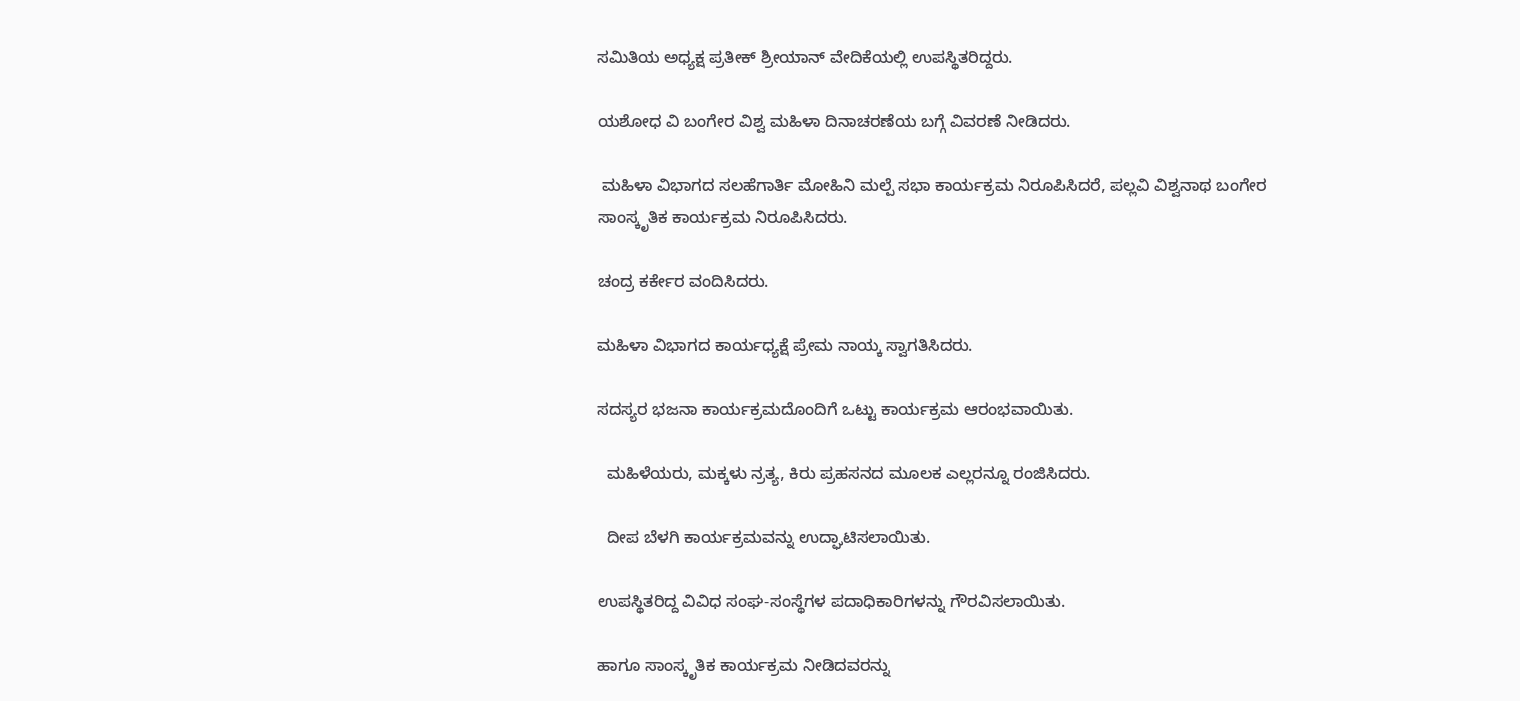ಸಮಿತಿಯ ಅಧ್ಯಕ್ಷ ಪ್ರತೀಕ್ ಶ್ರೀಯಾನ್ ವೇದಿಕೆಯಲ್ಲಿ ಉಪಸ್ಥಿತರಿದ್ದರು.

ಯಶೋಧ ವಿ ಬಂಗೇರ ವಿಶ್ವ ಮಹಿಳಾ ದಿನಾಚರಣೆಯ ಬಗ್ಗೆ ವಿವರಣೆ ನೀಡಿದರು.

 ಮಹಿಳಾ ವಿಭಾಗದ ಸಲಹೆಗಾರ್ತಿ ಮೋಹಿನಿ ಮಲ್ಪೆ ಸಭಾ ಕಾರ್ಯಕ್ರಮ ನಿರೂಪಿಸಿದರೆ, ಪಲ್ಲವಿ ವಿಶ್ವನಾಥ ಬಂಗೇರ ಸಾಂಸ್ಕೃತಿಕ ಕಾರ್ಯಕ್ರಮ ನಿರೂಪಿಸಿದರು.

ಚಂದ್ರ ಕರ್ಕೇರ ವಂದಿಸಿದರು.

ಮಹಿಳಾ ವಿಭಾಗದ ಕಾರ್ಯಧ್ಯಕ್ಷೆ ಪ್ರೇಮ ನಾಯ್ಕ ಸ್ವಾಗತಿಸಿದರು.

ಸದಸ್ಯರ ಭಜನಾ ಕಾರ್ಯಕ್ರಮದೊಂದಿಗೆ ಒಟ್ಟು ಕಾರ್ಯಕ್ರಮ ಆರಂಭವಾಯಿತು.

  ಮಹಿಳೆಯರು, ಮಕ್ಕಳು ನ್ರತ್ಯ, ಕಿರು ಪ್ರಹಸನದ ಮೂಲಕ ಎಲ್ಲರನ್ನೂ ರಂಜಿಸಿದರು.

  ದೀಪ ಬೆಳಗಿ ಕಾರ್ಯಕ್ರಮವನ್ನು ಉದ್ಘಾಟಿಸಲಾಯಿತು.

ಉಪಸ್ಥಿತರಿದ್ದ ವಿವಿಧ ಸಂಘ-ಸಂಸ್ಥೆಗಳ ಪದಾಧಿಕಾರಿಗಳನ್ನು ಗೌರವಿಸಲಾಯಿತು.

ಹಾಗೂ ಸಾಂಸ್ಕೃತಿಕ ಕಾರ್ಯಕ್ರಮ ನೀಡಿದವರನ್ನು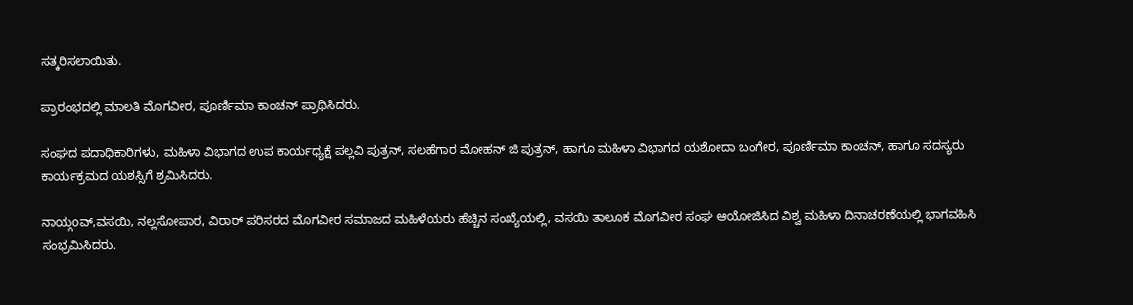ಸತ್ಕರಿಸಲಾಯಿತು.

ಪ್ರಾರಂಭದಲ್ಲಿ ಮಾಲತಿ ಮೊಗವೀರ, ಪೂರ್ಣಿಮಾ ಕಾಂಚನ್ ಪ್ರಾಥಿಸಿದರು.

ಸಂಘದ ಪದಾಧಿಕಾರಿಗಳು, ಮಹಿಳಾ ವಿಭಾಗದ ಉಪ ಕಾರ್ಯಧ್ಯಕ್ಷೆ ಪಲ್ಲವಿ ಪುತ್ರನ್, ಸಲಹೆಗಾರ ಮೋಹನ್ ಜಿ ಪುತ್ರನ್, ಹಾಗೂ ಮಹಿಳಾ ವಿಭಾಗದ ಯಶೋದಾ ಬಂಗೇರ, ಪೂರ್ಣಿಮಾ ಕಾಂಚನ್, ಹಾಗೂ ಸದಸ್ಯರು ಕಾರ್ಯಕ್ರಮದ ಯಶಸ್ಸಿಗೆ ಶ್ರಮಿಸಿದರು.

ನಾಯ್ಗoವ್,ವಸಯಿ, ನಲ್ಲಸೋಪಾರ, ವಿರಾರ್ ಪರಿಸರದ ಮೊಗವೀರ ಸಮಾಜದ ಮಹಿಳೆಯರು ಹೆಚ್ಚಿನ ಸಂಖ್ಯೆಯಲ್ಲಿ, ವಸಯಿ ತಾಲೂಕ ಮೊಗವೀರ ಸಂಘ ಆಯೋಜಿಸಿದ ವಿಶ್ವ ಮಹಿಳಾ ದಿನಾಚರಣೆಯಲ್ಲಿ ಭಾಗವಹಿಸಿ ಸಂಭ್ರಮಿಸಿದರು.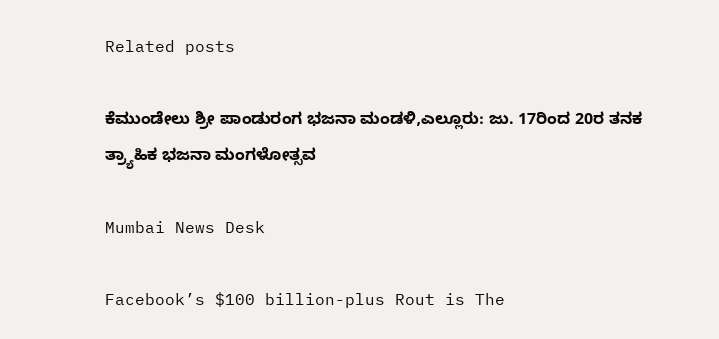Related posts

ಕೆಮುಂಡೇಲು ಶ್ರೀ ಪಾಂಡುರಂಗ ಭಜನಾ ಮಂಡಳಿ,ಎಲ್ಲೂರು: ಜು. 17ರಿಂದ 20ರ ತನಕ ತ್ರ್ಯಾಹಿಕ ಭಜನಾ ಮಂಗಳೋತ್ಸವ

Mumbai News Desk

Facebook’s $100 billion-plus Rout is The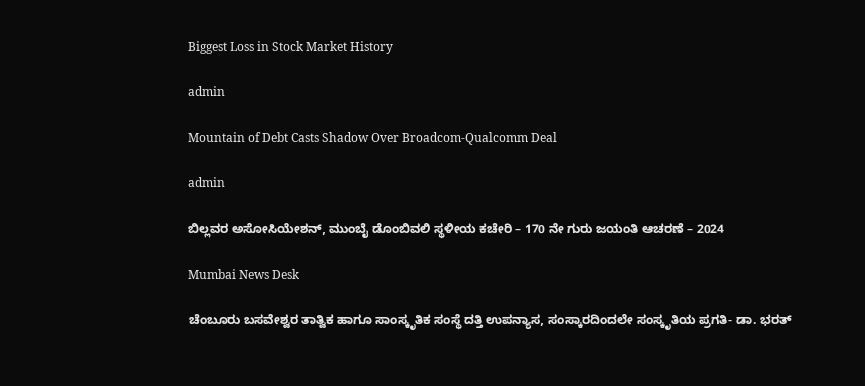Biggest Loss in Stock Market History

admin

Mountain of Debt Casts Shadow Over Broadcom-Qualcomm Deal

admin

ಬಿಲ್ಲವರ ಅಸೋಸಿಯೇಶನ್, ಮುಂಬೈ ಡೊಂಬಿವಲಿ ಸ್ಥಳೀಯ ಕಚೇರಿ – 170 ನೇ ಗುರು ಜಯಂತಿ ಆಚರಣೆ – 2024

Mumbai News Desk

ಚೆಂಬೂರು ಬಸವೇಶ್ವರ ತಾತ್ವಿಕ ಹಾಗೂ ಸಾಂಸ್ಕೃತಿಕ ಸಂಸ್ಥೆ ದತ್ತಿ ಉಪನ್ಯಾಸ, ಸಂಸ್ಕಾರದಿಂದಲೇ ಸಂಸ್ಕೃತಿಯ ಪ್ರಗತಿ- ಡಾ. ಭರತ್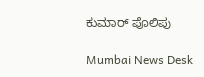ಕುಮಾರ್ ಪೊಲಿಪು

Mumbai News Desk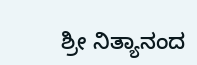ಶ್ರೀ ನಿತ್ಯಾನಂದ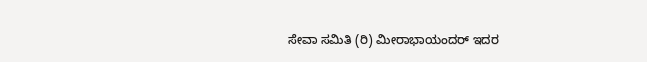ಸೇವಾ ಸಮಿತಿ (ರಿ) ಮೀರಾಭಾಯಂದರ್ ಇದರ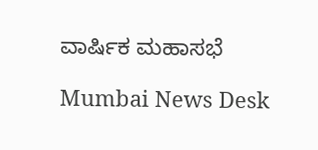ವಾರ್ಷಿಕ ಮಹಾಸಭೆ

Mumbai News Desk